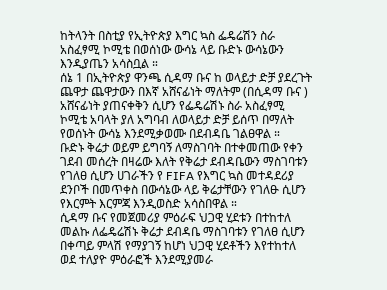ከትላንት በስቲያ የኢትዮጵያ እግር ኳስ ፌዴሬሽን ስራ አስፈፃሚ ኮሚቴ በወሰነው ውሳኔ ላይ ቡድኑ ውሳኔውን እንዲያጤን አሳስቧል ።
ሰኔ 1 በኢትዮጵያ ዋንጫ ሲዳማ ቡና ከ ወላይታ ድቻ ያደረጉት ጨዋታ ጨዋታውን በእኛ አሸናፊነት ማለትም (በሲዳማ ቡና ) አሸናፊነት ያጠናቀቅን ሲሆን የፌዴሬሽኑ ስራ አስፈፃሚ ኮሚቴ አባላት ያለ አግባብ ለወላይታ ድቻ ይሰጥ በማለት የወሰኑት ውሳኔ እንደሚቃወሙ በደብዳቤ ገልፀዋል ።
ቡድኑ ቅሬታ ወይም ይግባኝ ለማስገባት በተቀመጠው የቀን ገደብ መሰረት በዛሬው እለት የቅሬታ ደብዳቤውን ማስገባቱን የገለፀ ሲሆን ሀገራችን የ FIFA የእግር ኳስ መተዳደሪያ ደንቦች በመጥቀስ በውሳኔው ላይ ቅሬታቸውን የገለፁ ሲሆን የእርምት እርምጃ እንዲወስድ አሳስበዋል ።
ሲዳማ ቡና የመጀመሪያ ምዕራፍ ህጋዊ ሂደቱን በተከተለ መልኩ ለፌዴሬሽኑ ቅሬታ ደብዳቤ ማስገባቱን የገለፀ ሲሆን በቀጣይ ምላሽ የማያገኝ ከሆነ ህጋዊ ሂደቶችን እየተከተለ ወደ ተለያዮ ምዕራፎች እንደሚያመራ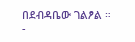በደብዳቤው ገልፆል ።
-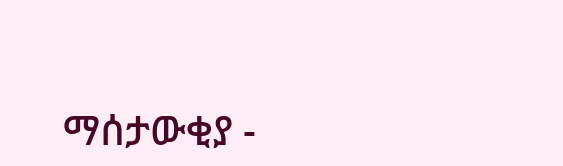ማሰታውቂያ -